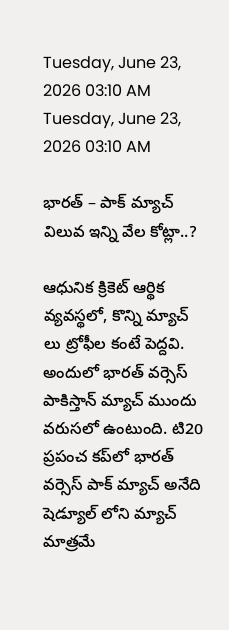Tuesday, June 23, 2026 03:10 AM
Tuesday, June 23, 2026 03:10 AM

భారత్ – పాక్ మ్యాచ్ విలువ ఇన్ని వేల కోట్లా..?

ఆధునిక క్రికెట్ ఆర్థిక వ్యవస్థలో, కొన్ని మ్యాచ్‌ లు ట్రోఫీల కంటే పెద్దవి. అందులో భారత్ వర్సెస్ పాకిస్తాన్ మ్యాచ్ ముందు వరుసలో ఉంటుంది. టి20 ప్రపంచ కప్‌లో భారత్ వర్సెస్ పాక్ మ్యాచ్ అనేది షెడ్యూల్‌ లోని మ్యాచ్ మాత్రమే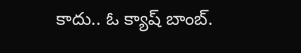కాదు.. ఓ క్యాష్ బాంబ్.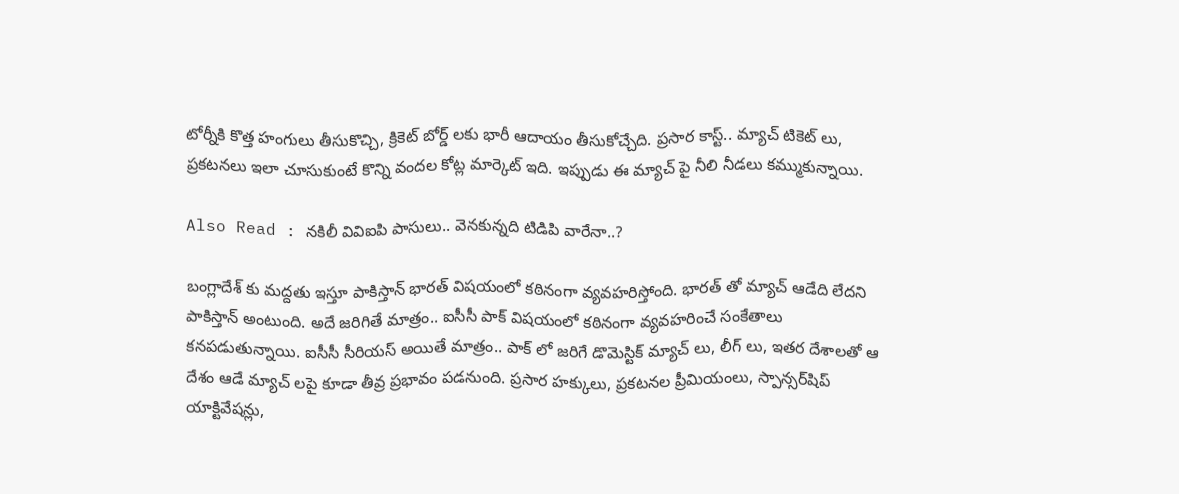టోర్నీకి కొత్త హంగులు తీసుకొచ్చి, క్రికెట్ బోర్డ్ లకు భారీ ఆదాయం తీసుకోచ్చేది. ప్రసార కాస్ట్.. మ్యాచ్ టికెట్ లు, ప్రకటనలు ఇలా చూసుకుంటే కొన్ని వందల కోట్ల మార్కెట్ ఇది. ఇప్పుడు ఈ మ్యాచ్ పై నీలి నీడలు కమ్ముకున్నాయి.

Also Read : నకిలీ వివిఐపి పాసులు.. వెనకున్నది టిడిపి వారేనా..?

బంగ్లాదేశ్ కు మద్దతు ఇస్తూ పాకిస్తాన్ భారత్ విషయంలో కఠినంగా వ్యవహరిస్తోంది. భారత్ తో మ్యాచ్ ఆడేది లేదని పాకిస్తాన్ అంటుంది. అదే జరిగితే మాత్రం.. ఐసీసీ పాక్ విషయంలో కఠినంగా వ్యవహరించే సంకేతాలు కనపడుతున్నాయి. ఐసీసీ సీరియస్ అయితే మాత్రం.. పాక్ లో జరిగే డొమెస్టిక్ మ్యాచ్ లు, లీగ్ లు, ఇతర దేశాలతో ఆ దేశం ఆడే మ్యాచ్ లపై కూడా తీవ్ర ప్రభావం పడనుంది. ప్రసార హక్కులు, ప్రకటనల ప్రీమియంలు, స్పాన్సర్‌షిప్ యాక్టివేషన్లు,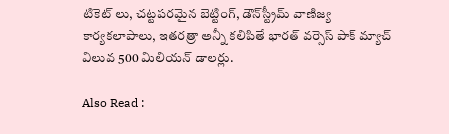టికెట్ లు, చట్టపరమైన బెట్టింగ్, డౌన్‌స్ట్రీమ్ వాణిజ్య కార్యకలాపాలు, ఇతరత్రా అన్నీ కలిపితే భారత్ వర్సెస్ పాక్ మ్యాచ్ విలువ 500 మిలియన్ డాలర్లు.

Also Read :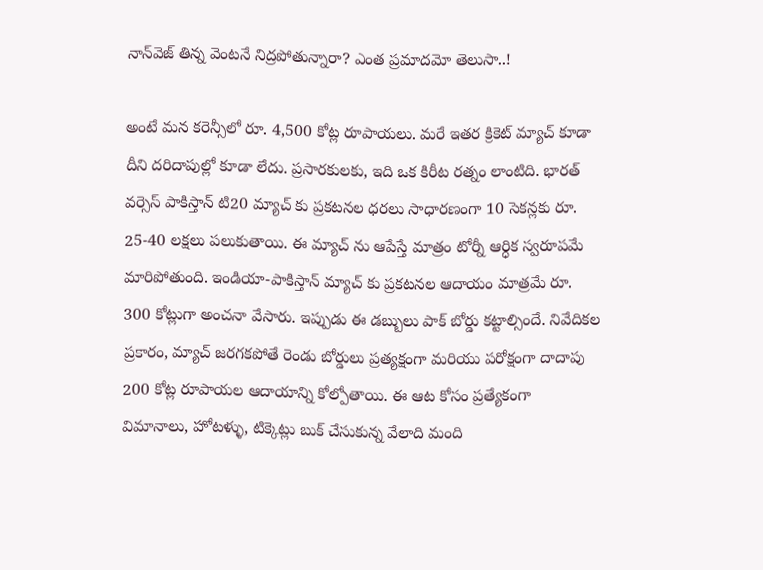నాన్‌వెజ్ తిన్న వెంటనే నిద్రపోతున్నారా? ఎంత ప్రమాదమో తెలుసా..!

అంటే మన కరెన్సీలో రూ. 4,500 కోట్ల రూపాయలు. మరే ఇతర క్రికెట్ మ్యాచ్ కూడా దీని దరిదాపుల్లో కూడా లేదు. ప్రసారకులకు, ఇది ఒక కిరీట రత్నం లాంటిది. భారత్ వర్సెస్ పాకిస్తాన్ టి20 మ్యాచ్ కు ప్రకటనల ధరలు సాధారణంగా 10 సెకన్లకు రూ. 25-40 లక్షలు పలుకుతాయి. ఈ మ్యాచ్ ను ఆపేస్తే మాత్రం టోర్నీ ఆర్ధిక స్వరూపమే మారిపోతుంది. ఇండియా-పాకిస్తాన్ మ్యాచ్ కు ప్రకటనల ఆదాయం మాత్రమే రూ. 300 కోట్లుగా అంచనా వేసారు. ఇప్పుడు ఈ డబ్బులు పాక్ బోర్డు కట్టాల్సిందే. నివేదికల ప్రకారం, మ్యాచ్ జరగకపోతే రెండు బోర్డులు ప్రత్యక్షంగా మరియు పరోక్షంగా దాదాపు 200 కోట్ల రూపాయల ఆదాయాన్ని కోల్పోతాయి. ఈ ఆట కోసం ప్రత్యేకంగా విమానాలు, హోటళ్ళు, టిక్కెట్లు బుక్ చేసుకున్న వేలాది మంది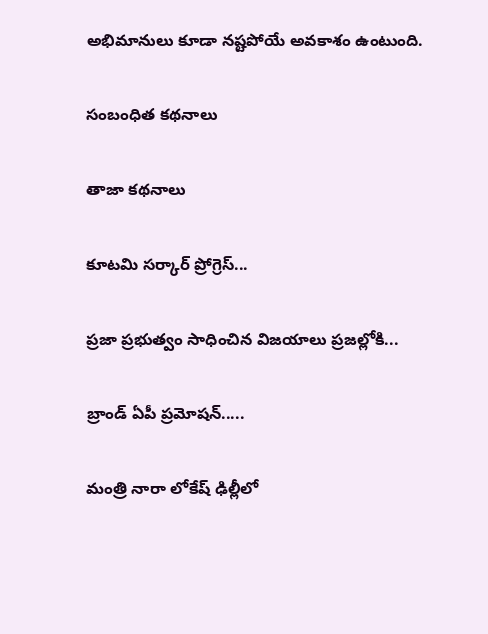అభిమానులు కూడా నష్టపోయే అవకాశం ఉంటుంది.

సంబంధిత కథనాలు

తాజా కథనాలు

కూటమి సర్కార్ ప్రోగ్రెస్...

ప్రజా ప్రభుత్వం సాధించిన విజయాలు ప్రజల్లోకి...

బ్రాండ్‌ ఏపీ ప్రమోషన్‌.....

మంత్రి నారా లోకేష్ ఢిల్లీలో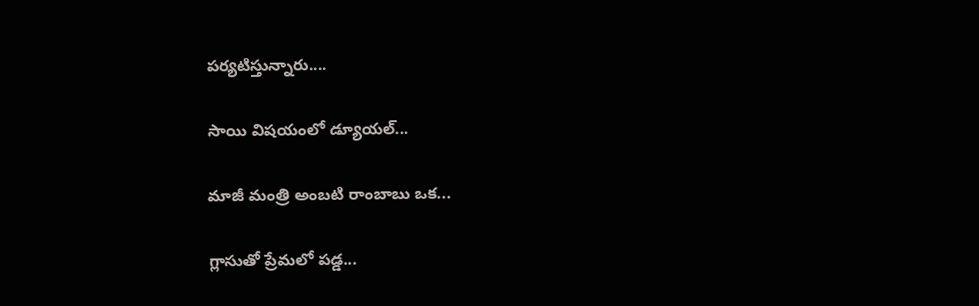పర్యటిస్తున్నారు....

సాయి విషయంలో డ్యూయల్...

మాజీ మంత్రి అంబటి రాంబాబు ఒక...

గ్లాసుతో ప్రేమలో పడ్డ...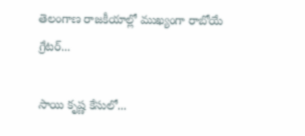తెలంగాణ రాజకీయాల్లో ముఖ్యంగా రాబోయే గ్రేటర్...

సాయి కృష్ణ కేసులో...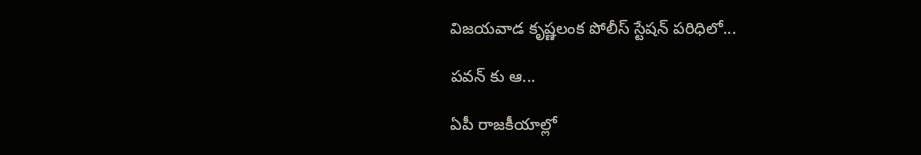విజయవాడ కృష్ణలంక పోలీస్ స్టేషన్ పరిధిలో...

పవన్ కు ఆ...

ఏపీ రాజకీయాల్లో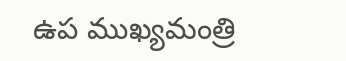ఉప ముఖ్యమంత్రి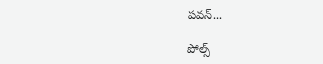పవన్...

పోల్స్